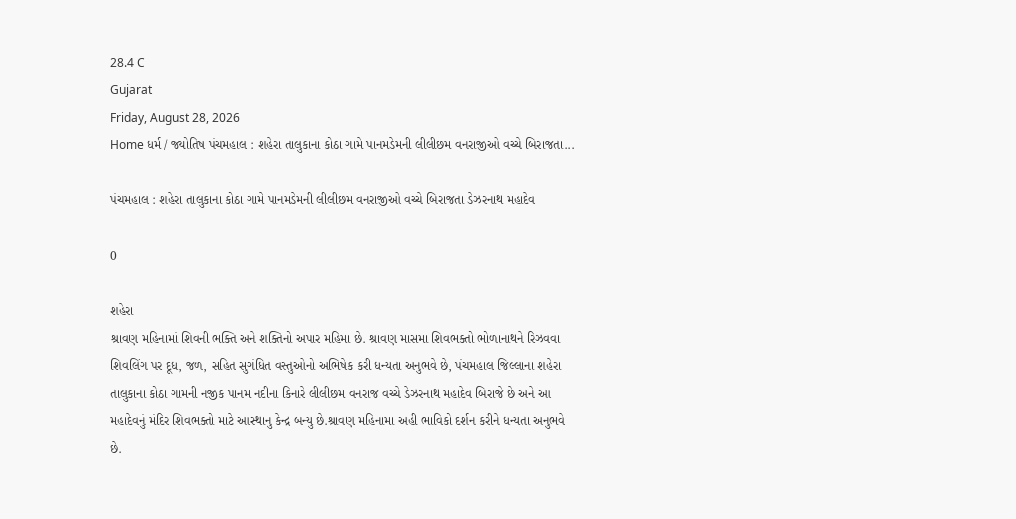28.4 C
Gujarat
Friday, August 28, 2026
Home ધર્મ / જ્યોતિષ પંચમહાલ : શહેરા તાલુકાના કોઠા ગામે પાનમડેમની લીલીછમ વનરાજીઓ વચ્ચે બિરાજતા...

પંચમહાલ : શહેરા તાલુકાના કોઠા ગામે પાનમડેમની લીલીછમ વનરાજીઓ વચ્ચે બિરાજતા ડેઝરનાથ મહાદેવ

0

શહેરા
શ્રાવણ મહિનામાં શિવની ભક્તિ અને શક્તિનો અપાર મહિમા છે. શ્રાવણ માસમા શિવભક્તો ભોળાનાથને રિઝવવા શિવલિંગ પર દૂધ, જળ, સહિત સુગંધિત વસ્તુઓનો અભિષેક કરી ધન્યતા અનુભવે છે, પંચમહાલ જિલ્લાના શહેરા તાલુકાના કોઠા ગામની નજીક પાનમ નદીના કિનારે લીલીછમ વનરાજ વચ્ચે ડેઝરનાથ મહાદેવ બિરાજે છે અને આ મહાદેવનું મંદિર શિવભક્તો માટે આસ્થાનુ કેન્દ્ર બન્યુ છે.શ્રાવણ મહિનામા અહી ભાવિકો દર્શન કરીને ધન્યતા અનુભવે છે.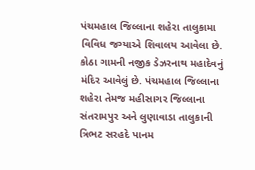પંચમહાલ જિલ્લાના શહેરા તાલુકામા વિવિધ જગ્યાએ શિવાલય આવેલા છે. કોઠા ગામની નજીક ડેઝરનાથ મહાદેવનું મંદિર આવેલું છે. પંચમહાલ જિલ્લાના શહેરા તેમજ મહીસાગર જિલ્લાના સંતરામપુર અને લુણાવાડા તાલુકાની ત્રિભટ સરહદે પાનમ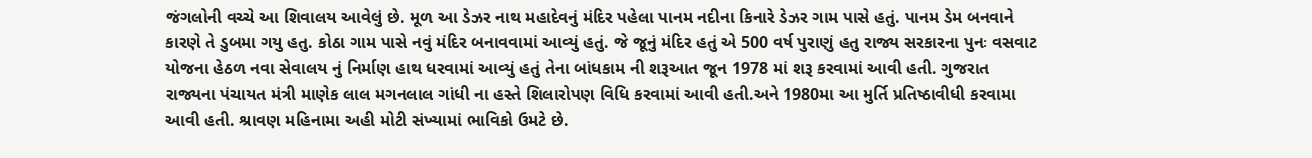જંગલોની વચ્ચે આ શિવાલય આવેલું છે. મૂળ આ ડેઝર નાથ મહાદેવનું મંદિર પહેલા પાનમ નદીના કિનારે ડેઝર ગામ પાસે હતું. પાનમ ડેમ બનવાને કારણે તે ડુબમા ગયુ હતુ. કોઠા ગામ પાસે નવું મંદિર બનાવવામાં આવ્યું હતું. જે જૂનું મંદિર હતું એ 500 વર્ષ પુરાણું હતુ રાજ્ય સરકારના પુનઃ વસવાટ યોજના હેઠળ નવા સેવાલય નું નિર્માણ હાથ ધરવામાં આવ્યું હતું તેના બાંધકામ ની શરૂઆત જૂન 1978 માં શરૂ કરવામાં આવી હતી. ગુજરાત રાજ્યના પંચાયત મંત્રી માણેક લાલ મગનલાલ ગાંધી ના હસ્તે શિલારોપણ વિધિ કરવામાં આવી હતી.અને 1980મા આ મુર્તિ પ્રતિષ્ઠાવીધી કરવામા આવી હતી. શ્રાવણ મહિનામા અહી મોટી સંખ્યામાં ભાવિકો ઉમટે છે.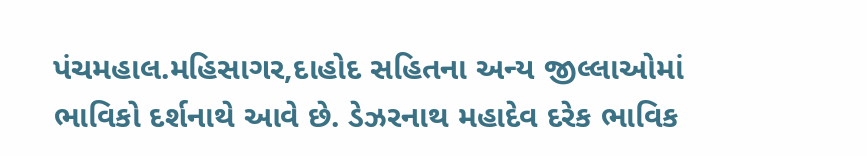પંચમહાલ.મહિસાગર,દાહોદ સહિતના અન્ય જીલ્લાઓમાં ભાવિકો દર્શનાથે આવે છે. ડેઝરનાથ મહાદેવ દરેક ભાવિક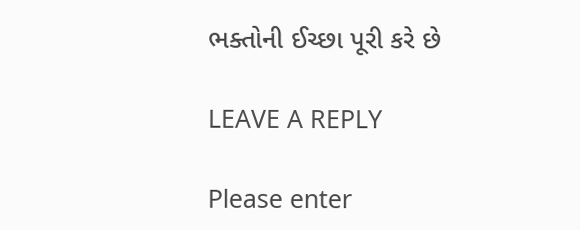ભક્તોની ઈચ્છા પૂરી કરે છે

LEAVE A REPLY

Please enter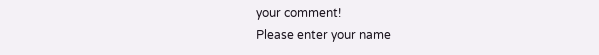your comment!
Please enter your name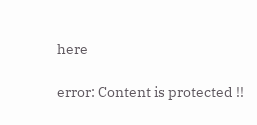here

error: Content is protected !!